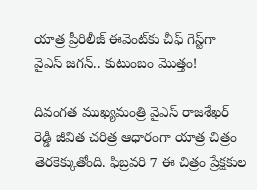యాత్ర ప్రీరిలీజ్ ఈవెంట్‌కు చీఫ్ గెస్ట్‌గా వైఎస్ జగన్.. కుటుంబం మొత్తం!

దివంగత ముఖ్యమంత్రి వైఎస్ రాజశేఖర్ రెడ్డి జీవిత చరిత్ర ఆధారంగా యాత్ర చిత్రం తెరకెక్కుతోంది. ఫిబ్రవరి 7 ఈ చిత్రం ప్రేక్షకుల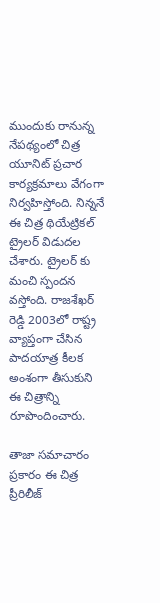ముందుకు రానున్న నేపథ్యంలో చిత్ర యూనిట్ ప్రచార కార్యక్రమాలు వేగంగా నిర్వహిస్తోంది. నిన్ననే ఈ చిత్ర థియేట్రికల్ ట్రైలర్ విడుదల చేశారు. ట్రైలర్ కు మంచి స్పందన వస్తోంది. రాజశేఖర్ రెడ్డి 2003లో రాష్ట్ర వ్యాప్తంగా చేసిన పాదయాత్ర కీలక అంశంగా తీసుకుని ఈ చిత్రాన్ని రూపొందించారు.

తాజా సమాచారం ప్రకారం ఈ చిత్ర ప్రీరిలీజ్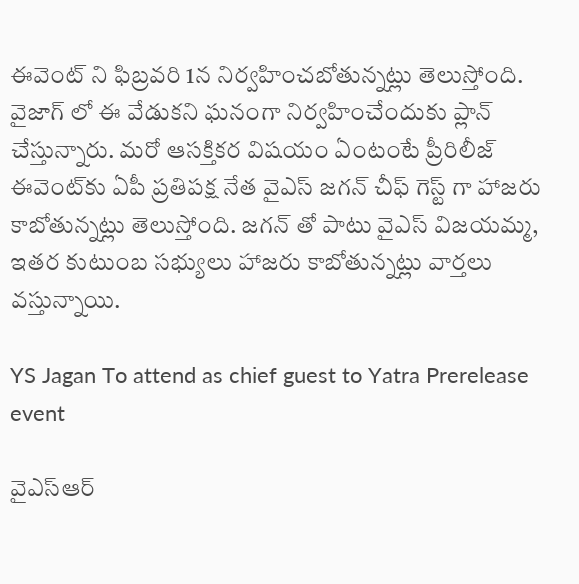ఈవెంట్ ని ఫిబ్రవరి 1న నిర్వహించబోతున్నట్లు తెలుస్తోంది. వైజాగ్ లో ఈ వేడుకని ఘనంగా నిర్వహించేందుకు ప్లాన్ చేస్తున్నారు. మరో ఆసక్తికర విషయం ఏంటంటే ప్రీరిలీజ్ ఈవెంట్‌కు ఏపీ ప్రతిపక్ష నేత వైఎస్ జగన్ చీఫ్ గెస్ట్ గా హాజరు కాబోతున్నట్లు తెలుస్తోంది. జగన్ తో పాటు వైఎస్ విజయమ్మ, ఇతర కుటుంబ సభ్యులు హాజరు కాబోతున్నట్లు వార్తలు వస్తున్నాయి.

YS Jagan To attend as chief guest to Yatra Prerelease event

వైఎస్ఆర్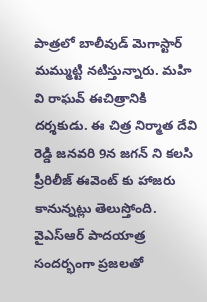పాత్రలో బాలీవుడ్ మెగాస్టార్ మమ్ముట్టి నటిస్తున్నారు. మహి వి రాఘవ్ ఈచిత్రానికి దర్శకుడు. ఈ చిత్ర నిర్మాత దేవి రెడ్డి జనవరి 9న జగన్ ని కలసి ప్రీరిలీజ్ ఈవెంట్ కు హాజరు కానున్నట్లు తెలుస్తోంది. వైఎస్ఆర్ పాదయాత్ర సందర్భంగా ప్రజలతో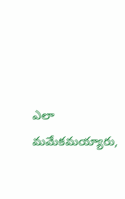ఎలా మమేకమయ్యారు,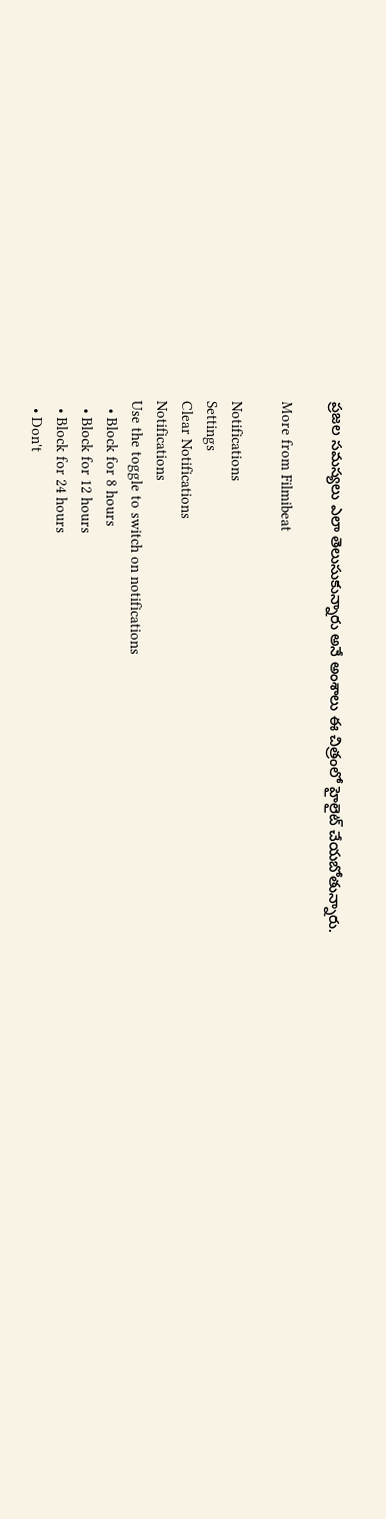ప్రజల సమస్యలు ఎలా తెలుసుకున్నారు అనే అంశాలు ఈ చిత్రంలో హైలైట్ చేయబోతున్నారు.

More from Filmibeat

Notifications
Settings
Clear Notifications
Notifications
Use the toggle to switch on notifications
  • Block for 8 hours
  • Block for 12 hours
  • Block for 24 hours
  • Don't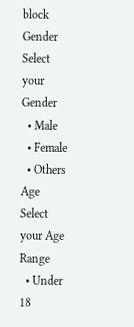block
Gender
Select your Gender
  • Male
  • Female
  • Others
Age
Select your Age Range
  • Under 18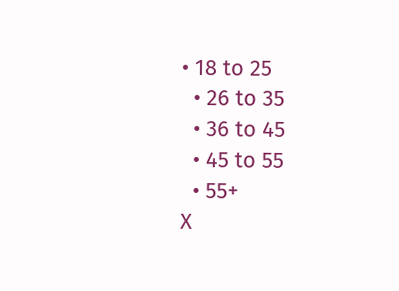• 18 to 25
  • 26 to 35
  • 36 to 45
  • 45 to 55
  • 55+
X